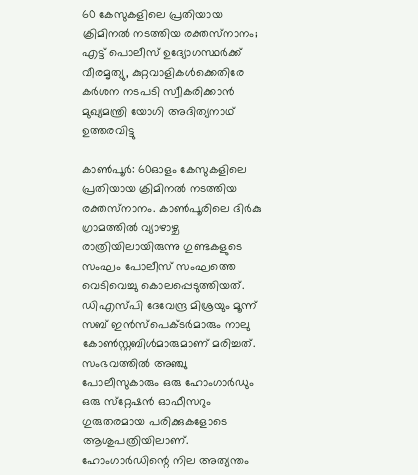60 കേസുകളിലെ പ്രതിയായ ക്രിമിനല്‍ നടത്തിയ രക്തസ്‌നാനം; എട്ട് പൊലീസ് ഉദ്യോഗസ്ഥര്‍ക്ക് വീരമൃത്യു, കുറ്റവാളികള്‍ക്കെതിരേ കര്‍ശന നടപടി സ്വീകരിക്കാന്‍ മുഖ്യമന്ത്രി യോഗി അദിത്യനാഥ് ഉത്തരവിട്ടു

കാണ്‍പൂര്‍: 60ഓളം കേസുകളിലെ പ്രതിയായ ക്രിമിനല്‍ നടത്തിയ രക്തസ്‌നാനം. കാണ്‍പൂരിലെ ദിര്‍കു ഗ്രാമത്തില്‍ വ്യാഴാഴ്ച രാത്രിയിലായിരുന്നു ഗുണ്ടകളുടെ സംഘം പോലീസ് സംഘത്തെ വെടിവെച്ചു കൊലപ്പെടുത്തിയത്. ഡിഎസ്പി ദേവേന്ദ്ര മിശ്രയും മൂന്ന് സബ് ഇന്‍സ്പെക്ടര്‍മാരും നാലു കോണ്‍സ്റ്റബിള്‍മാരുമാണ് മരിച്ചത്. സംഭവത്തില്‍ അഞ്ചു പോലീസുകാരും ഒരു ഹോംഗാര്‍ഡും ഒരു സ്‌റ്റേഷന്‍ ഓഫീസറും ഗുരുതരമായ പരിക്കുകളോടെ ആശുപത്രിയിലാണ്. ഹോംഗാര്‍ഡിന്റെ നില അത്യന്തം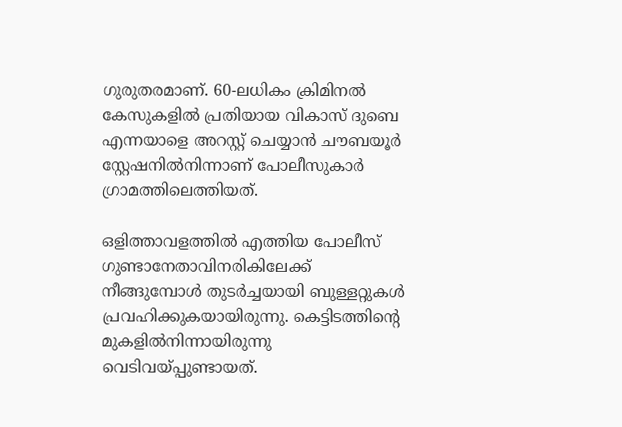ഗുരുതരമാണ്. 60-ലധികം ക്രിമിനല്‍ കേസുകളില്‍ പ്രതിയായ വികാസ് ദുബെ എന്നയാളെ അറസ്റ്റ് ചെയ്യാന്‍ ചൗബയൂര്‍ സ്റ്റേഷനില്‍നിന്നാണ് പോലീസുകാര്‍ ഗ്രാമത്തിലെത്തിയത്.

ഒളിത്താവളത്തില്‍ എത്തിയ പോലീസ് ഗുണ്ടാനേതാവിനരികിലേക്ക് നീങ്ങുമ്പോള്‍ തുടര്‍ച്ചയായി ബുള്ളറ്റുകള്‍ പ്രവഹിക്കുകയായിരുന്നു. കെട്ടിടത്തിന്റെ മുകളില്‍നിന്നായിരുന്നു വെടിവയ്പ്പുണ്ടായത്.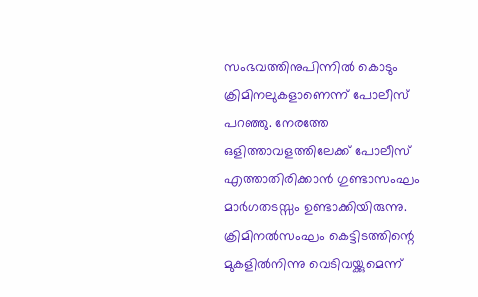സംഭവത്തിനുപിന്നില്‍ കൊടും ക്രിമിനലുകളാണെന്ന് പോലീസ് പറഞ്ഞു. നേരത്തേ ഒളിത്താവളത്തിലേക്ക് പോലീസ് എത്താതിരിക്കാന്‍ ഗുണ്ടാസംഘം മാര്‍ഗതടസ്സം ഉണ്ടാക്കിയിരുന്നു. ക്രിമിനല്‍സംഘം കെട്ടിടത്തിന്റെ മുകളില്‍നിന്നു വെടിവയ്ക്കുമെന്ന്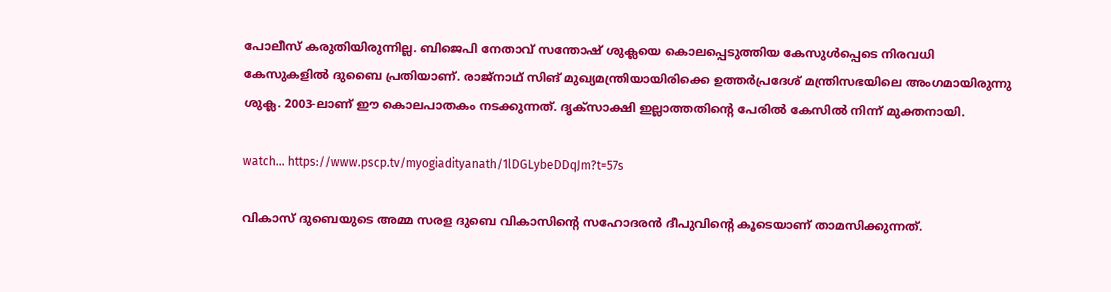പോലീസ് കരുതിയിരുന്നില്ല. ബിജെപി നേതാവ് സന്തോഷ് ശുക്ലയെ കൊലപ്പെടുത്തിയ കേസുള്‍പ്പെടെ നിരവധി കേസുകളില്‍ ദുബൈ പ്രതിയാണ്. രാജ്നാഥ് സിങ് മുഖ്യമന്ത്രിയായിരിക്കെ ഉത്തര്‍പ്രദേശ് മന്ത്രിസഭയിലെ അംഗമായിരുന്നു ശുക്ല. 2003-ലാണ് ഈ കൊലപാതകം നടക്കുന്നത്. ദൃക്‌സാക്ഷി ഇല്ലാത്തതിന്റെ പേരില്‍ കേസില്‍ നിന്ന് മുക്തനായി.

watch… https://www.pscp.tv/myogiadityanath/1lDGLybeDDqJm?t=57s

വികാസ് ദുബെയുടെ അമ്മ സരള ദുബെ വികാസിന്റെ സഹോദരന്‍ ദീപുവിന്റെ കൂടെയാണ് താമസിക്കുന്നത്.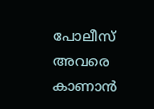പോലീസ് അവരെ കാണാന്‍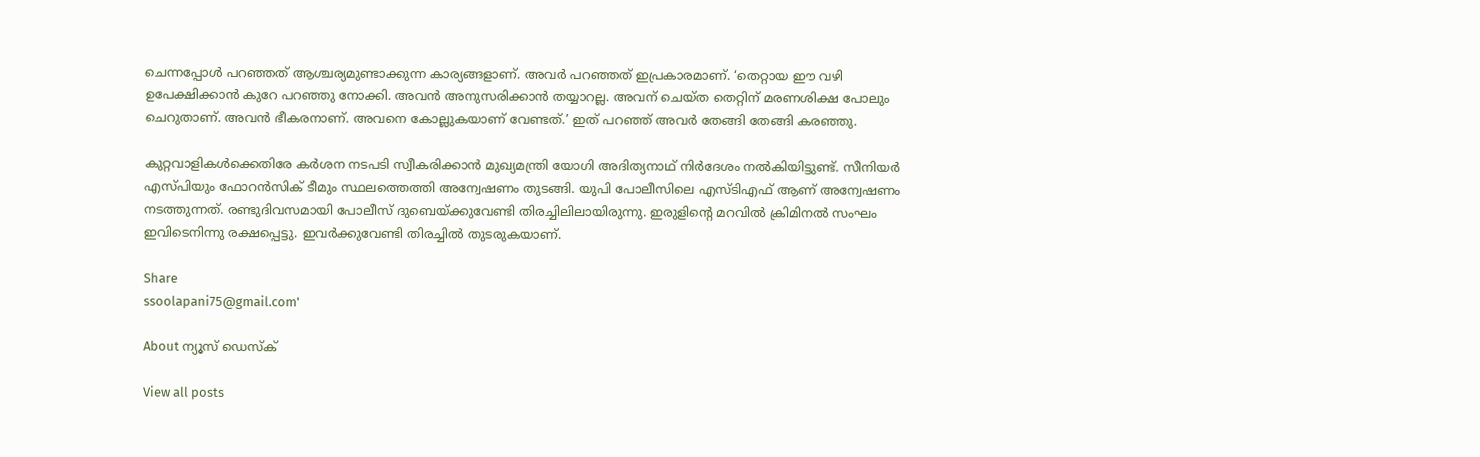ചെന്നപ്പോള്‍ പറഞ്ഞത് ആശ്ചര്യമുണ്ടാക്കുന്ന കാര്യങ്ങളാണ്. അവര്‍ പറഞ്ഞത് ഇപ്രകാരമാണ്. ‘തെറ്റായ ഈ വഴി ഉപേക്ഷിക്കാന്‍ കുറേ പറഞ്ഞു നോക്കി. അവന്‍ അനുസരിക്കാന്‍ തയ്യാറല്ല. അവന് ചെയ്ത തെറ്റിന് മരണശിക്ഷ പോലും ചെറുതാണ്. അവന്‍ ഭീകരനാണ്. അവനെ കോല്ലുകയാണ് വേണ്ടത്.’ ഇത് പറഞ്ഞ് അവര്‍ തേങ്ങി തേങ്ങി കരഞ്ഞു.

കുറ്റവാളികള്‍ക്കെതിരേ കര്‍ശന നടപടി സ്വീകരിക്കാന്‍ മുഖ്യമന്ത്രി യോഗി അദിത്യനാഥ് നിര്‍ദേശം നല്‍കിയിട്ടുണ്ട്. സീനിയര്‍ എസ്പിയും ഫോറന്‍സിക് ടീമും സ്ഥലത്തെത്തി അന്വേഷണം തുടങ്ങി. യുപി പോലീസിലെ എസ്ടിഎഫ് ആണ് അന്വേഷണം നടത്തുന്നത്. രണ്ടുദിവസമായി പോലീസ് ദുബെയ്ക്കുവേണ്ടി തിരച്ചിലിലായിരുന്നു. ഇരുളിന്റെ മറവില്‍ ക്രിമിനല്‍ സംഘം ഇവിടെനിന്നു രക്ഷപ്പെട്ടു. ഇവര്‍ക്കുവേണ്ടി തിരച്ചില്‍ തുടരുകയാണ്.

Share
ssoolapani75@gmail.com'

About ന്യൂസ് ഡെസ്ക്

View all posts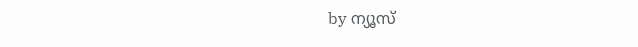by ന്യൂസ്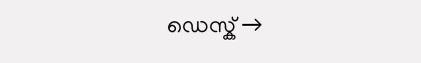ഡെസ്ക് →